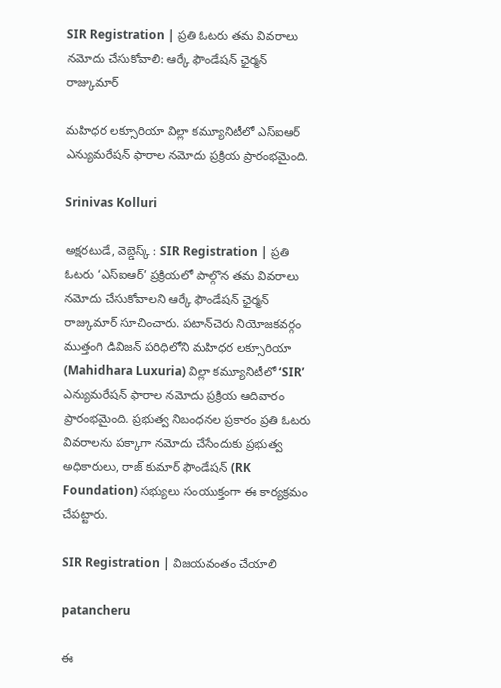SIR Registration | ప్రతి ఓటరు తమ వివరాలు నమోదు చేసుకోవాలి: ఆర్కే ఫౌండేషన్ ఛైర్మన్ రాజ్కుమార్

మహిధర లక్సూరియా విల్లా కమ్యూనిటీలో ఎస్ఐఆర్ ఎన్యుమరేషన్ ఫారాల నమోదు ప్రక్రియ ప్రారంభమైంది.

Srinivas Kolluri

అక్షరటుడే, వెబ్డెస్క్ : SIR Registration | ప్రతి ఓటరు ‘ఎస్ఐఆర్’ ప్రక్రియలో పాల్గొన తమ వివరాలు నమోదు చేసుకోవాలని ఆర్కే ఫౌండేషన్ ఛైర్మన్ రాజ్కుమార్ సూచించారు. పటాన్‌చెరు నియోజకవర్గం ముత్తంగి డివిజన్ పరిధిలోని మహిధర లక్సూరియా (Mahidhara Luxuria) విల్లా కమ్యూనిటీలో ‘SIR’ ఎన్యుమరేషన్ ఫారాల నమోదు ప్రక్రియ ఆదివారం ప్రారంభమైంది. ప్రభుత్వ నిబంధనల ప్రకారం ప్రతి ఓటరు వివరాలను పక్కాగా నమోదు చేసేందుకు ప్రభుత్వ అధికారులు, రాజ్ కుమార్ ఫౌండేషన్ (RK Foundation) సభ్యులు సంయుక్తంగా ఈ కార్యక్రమం చేపట్టారు.

SIR Registration | విజయవంతం చేయాలి

patancheru

ఈ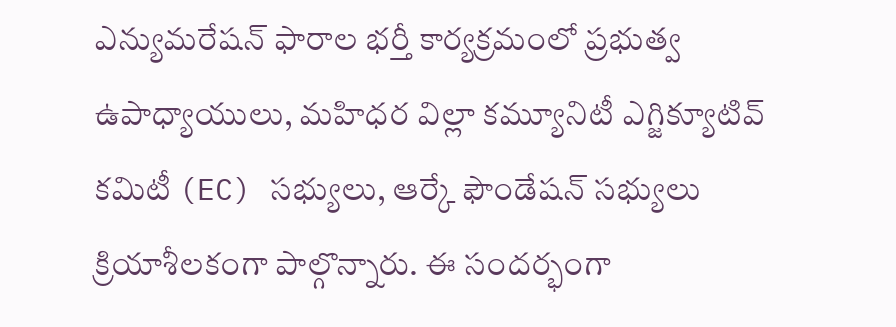ఎన్యుమరేషన్ ఫారాల భర్తీ కార్యక్రమంలో ప్రభుత్వ ఉపాధ్యాయులు, మహిధర విల్లా కమ్యూనిటీ ఎగ్జిక్యూటివ్ కమిటీ (EC) సభ్యులు, ఆర్కే ఫౌండేషన్ సభ్యులు క్రియాశీలకంగా పాల్గొన్నారు. ఈ సందర్భంగా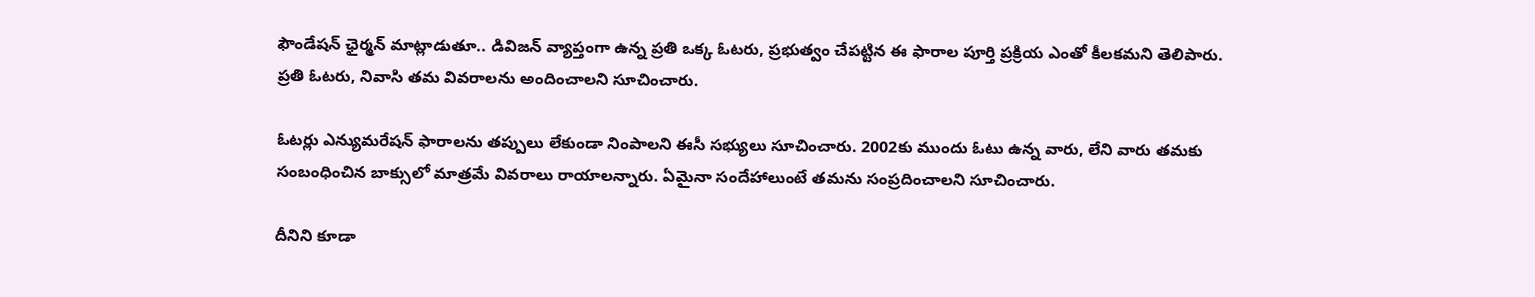ఫౌండేషన్ ఛైర్మన్ మాట్లాడుతూ.. డివిజన్ వ్యాప్తంగా ఉన్న ప్రతి ఒక్క ఓటరు, ప్రభుత్వం చేపట్టిన ఈ ఫారాల పూర్తి ప్రక్రియ ఎంతో కీలకమని తెలిపారు. ప్రతి ఓటరు, నివాసి తమ వివరాలను అందించాలని సూచించారు.

ఓటర్లు ఎన్యుమరేషన్ ఫారాలను తప్పులు లేకుండా నింపాలని ఈసీ సభ్యులు సూచించారు. 2002కు ముందు ఓటు ఉన్న వారు, లేని వారు తమకు సంబంధించిన బాక్సులో మాత్రమే వివరాలు రాయాలన్నారు. ఏమైనా సందేహాలుంటే తమను సంప్రదించాలని సూచించారు.

దీనిని కూడా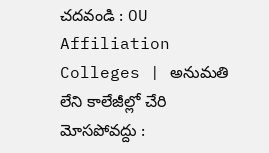చదవండి : OU Affiliation Colleges | అనుమతి లేని కాలేజీల్లో చేరి మోసపోవద్దు :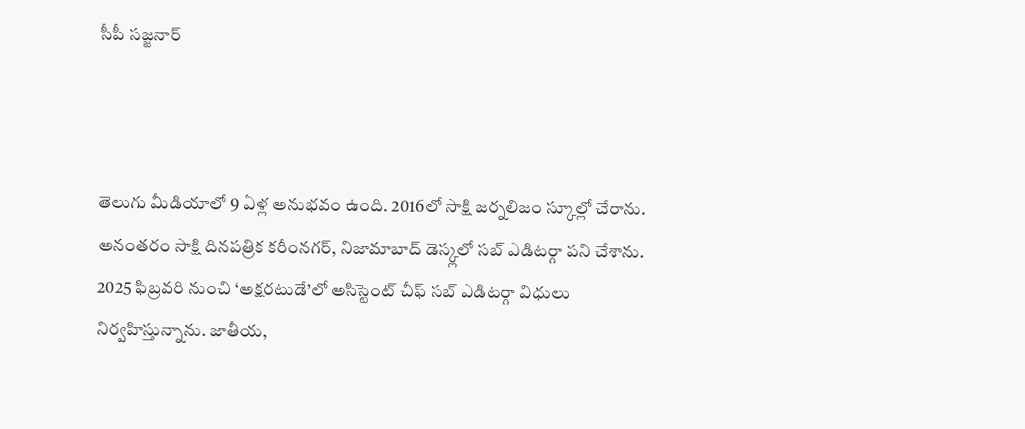సీపీ సజ్జనార్



తెలుగు మీడియాలో 9 ఏళ్ల అనుభవం ఉంది. 2016లో సాక్షి జర్నలిజం స్కూల్లో చేరాను. అనంతరం సాక్షి దినపత్రిక కరీంనగర్, నిజామాబాద్ డెస్క్లలో సబ్ ఎడిటర్గా పని చేశాను. 2025 ఫిబ్రవరి నుంచి ‘అక్షరటుడే’లో అసిస్టెంట్ చీఫ్ సబ్ ఎడిటర్గా విధులు నిర్వహిస్తున్నాను. జాతీయ,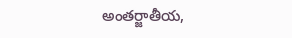అంతర్జాతీయ,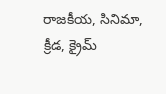రాజకీయ, సినిమా, క్రీడ, క్రైమ్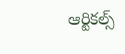ఆర్టికల్స్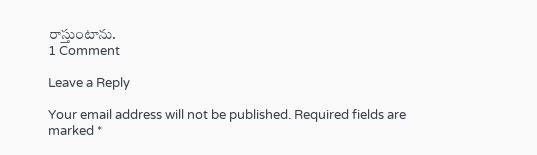రాస్తుంటాను.
1 Comment

Leave a Reply

Your email address will not be published. Required fields are marked *